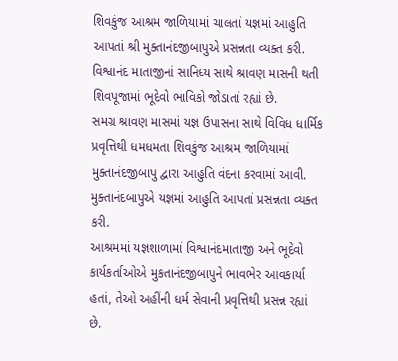શિવકુંજ આશ્રમ જાળિયામાં ચાલતાં યજ્ઞમાં આહુતિ આપતાં શ્રી મુક્તાનંદજીબાપુએ પ્રસન્નતા વ્યક્ત કરી. વિશ્વાનંદ માતાજીનાં સાનિધ્ય સાથે શ્રાવણ માસની થતી શિવપૂજામાં ભૂદેવો ભાવિકો જોડાતાં રહ્યાં છે.
સમગ્ર શ્રાવણ માસમાં યજ્ઞ ઉપાસના સાથે વિવિધ ધાર્મિક પ્રવૃત્તિથી ધમધમતા શિવકુંજ આશ્રમ જાળિયામાં મુક્તાનંદજીબાપુ દ્વારા આહુતિ વંદના કરવામાં આવી. મુક્તાનંદબાપુએ યજ્ઞમાં આહુતિ આપતાં પ્રસન્નતા વ્યક્ત કરી.
આશ્રમમાં યજ્ઞશાળામાં વિશ્વાનંદમાતાજી અને ભૂદેવો કાર્યકર્તાઓએ મુકતાનંદજીબાપુને ભાવભેર આવકાર્યા હતાં, તેઓ અહીંની ધર્મ સેવાની પ્રવૃત્તિથી પ્રસન્ન રહ્યાં છે.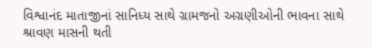વિશ્વાનંદ માતાજીનાં સાનિધ્ય સાથે ગ્રામજનો અગ્રણીઓની ભાવના સાથે શ્રાવણ માસની થતી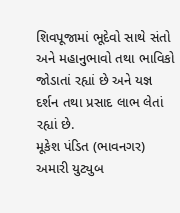શિવપૂજામાં ભૂદેવો સાથે સંતો અને મહાનુભાવો તથા ભાવિકો જોડાતાં રહ્યાં છે અને યજ્ઞ દર્શન તથા પ્રસાદ લાભ લેતાં રહ્યાં છે.
મૂકેશ પંડિત (ભાવનગર)
અમારી યુટ્યુબ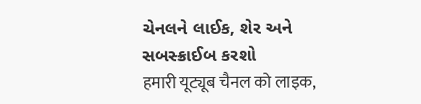ચેનલને લાઈક, શેર અને સબસ્ક્રાઈબ કરશો
हमारी यूट्यूब चैनल को लाइक,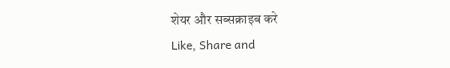शेयर और सब्सक्राइब करे
Like, Share and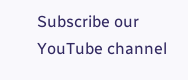Subscribe our YouTube channel